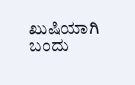ಖುಷಿಯಾಗಿ ಬಂದು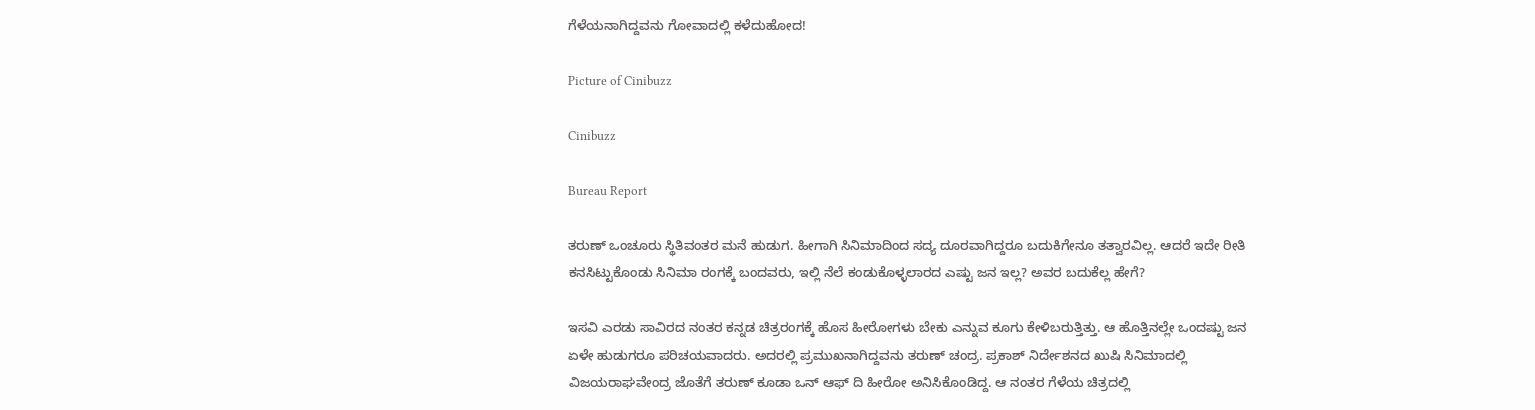ಗೆಳೆಯನಾಗಿದ್ದವನು ಗೋವಾದಲ್ಲಿ ಕಳೆದುಹೋದ!

Picture of Cinibuzz

Cinibuzz

Bureau Report

ತರುಣ್ ಒಂಚೂರು ಸ್ಥಿತಿವಂತರ ಮನೆ ಹುಡುಗ. ಹೀಗಾಗಿ ಸಿನಿಮಾದಿಂದ ಸದ್ಯ ದೂರವಾಗಿದ್ದರೂ ಬದುಕಿಗೇನೂ ತತ್ವಾರವಿಲ್ಲ. ಆದರೆ ಇದೇ ರೀತಿ ಕನಸಿಟ್ಟುಕೊಂಡು ಸಿನಿಮಾ ರಂಗಕ್ಕೆ ಬಂದವರು, ಇಲ್ಲಿ ನೆಲೆ ಕಂಡುಕೊಳ್ಳಲಾರದ ಎಷ್ಟು ಜನ ಇಲ್ಲ? ಅವರ ಬದುಕೆಲ್ಲ ಹೇಗೆ?

ಇಸವಿ ಎರಡು ಸಾವಿರದ ನಂತರ ಕನ್ನಡ ಚಿತ್ರರಂಗಕ್ಕೆ ಹೊಸ ಹೀರೋಗಳು ಬೇಕು ಎನ್ನುವ ಕೂಗು ಕೇಳಿಬರುತ್ತಿತ್ತು. ಆ ಹೊತ್ತಿನಲ್ಲೇ ಒಂದಷ್ಟು ಜನ  ಏಳೇ ಹುಡುಗರೂ ಪರಿಚಯವಾದರು. ಅದರಲ್ಲಿ ಪ್ರಮುಖನಾಗಿದ್ದವನು ತರುಣ್ ಚಂದ್ರ. ಪ್ರಕಾಶ್ ನಿರ್ದೇಶನದ ಖುಷಿ ಸಿನಿಮಾದಲ್ಲಿ ವಿಜಯರಾಘವೇಂದ್ರ ಜೊತೆಗೆ ತರುಣ್ ಕೂಡಾ ಒನ್ ಆಫ್ ದಿ ಹೀರೋ ಅನಿಸಿಕೊಂಡಿದ್ದ. ಆ ನಂತರ ಗೆಳೆಯ ಚಿತ್ರದಲ್ಲಿ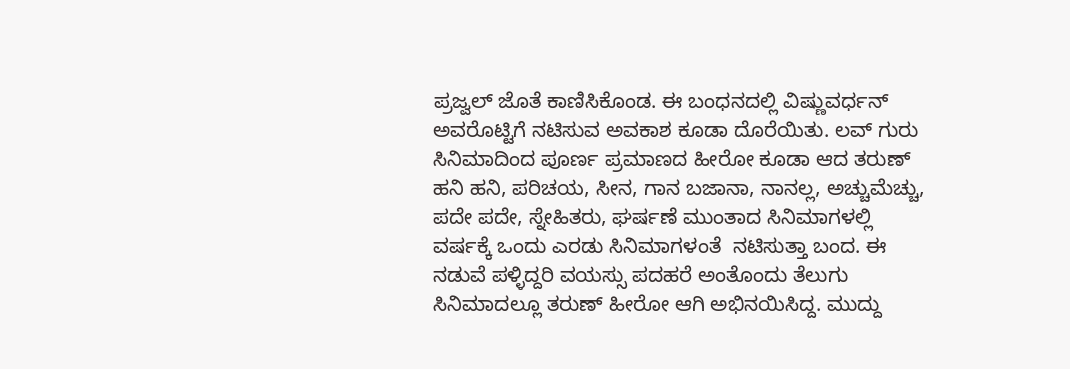ಪ್ರಜ್ವಲ್ ಜೊತೆ ಕಾಣಿಸಿಕೊಂಡ. ಈ ಬಂಧನದಲ್ಲಿ ವಿಷ್ಣುವರ್ಧನ್ ಅವರೊಟ್ಟಿಗೆ ನಟಿಸುವ ಅವಕಾಶ ಕೂಡಾ ದೊರೆಯಿತು. ಲವ್ ಗುರು ಸಿನಿಮಾದಿಂದ ಪೂರ್ಣ ಪ್ರಮಾಣದ ಹೀರೋ ಕೂಡಾ ಆದ ತರುಣ್ ಹನಿ ಹನಿ, ಪರಿಚಯ, ಸೀನ, ಗಾನ ಬಜಾನಾ, ನಾನಲ್ಲ, ಅಚ್ಚುಮೆಚ್ಚು, ಪದೇ ಪದೇ, ಸ್ನೇಹಿತರು, ಘರ್ಷಣೆ ಮುಂತಾದ ಸಿನಿಮಾಗಳಲ್ಲಿ ವರ್ಷಕ್ಕೆ ಒಂದು ಎರಡು ಸಿನಿಮಾಗಳಂತೆ  ನಟಿಸುತ್ತಾ ಬಂದ. ಈ ನಡುವೆ ಪಳ್ಳಿದ್ದರಿ ವಯಸ್ಸು ಪದಹರೆ ಅಂತೊಂದು ತೆಲುಗು ಸಿನಿಮಾದಲ್ಲೂ ತರುಣ್ ಹೀರೋ ಆಗಿ ಅಭಿನಯಿಸಿದ್ದ. ಮುದ್ದು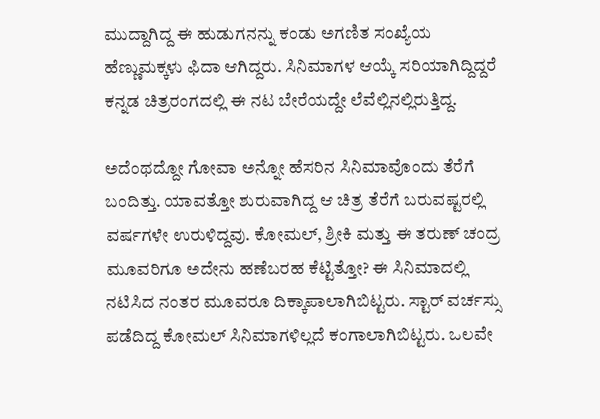ಮುದ್ದಾಗಿದ್ದ ಈ ಹುಡುಗನನ್ನು ಕಂಡು ಅಗಣಿತ ಸಂಖ್ಯೆಯ ಹೆಣ್ಣುಮಕ್ಕಳು ಫಿದಾ ಆಗಿದ್ದರು. ಸಿನಿಮಾಗಳ ಆಯ್ಕೆ ಸರಿಯಾಗಿದ್ದಿದ್ದರೆ ಕನ್ನಡ ಚಿತ್ರರಂಗದಲ್ಲಿ ಈ ನಟ ಬೇರೆಯದ್ದೇ ಲೆವೆಲ್ಲಿನಲ್ಲಿರುತ್ತಿದ್ದ.

ಅದೆಂಥದ್ದೋ ಗೋವಾ ಅನ್ನೋ ಹೆಸರಿನ ಸಿನಿಮಾವೊಂದು ತೆರೆಗೆ ಬಂದಿತ್ತು. ಯಾವತ್ತೋ ಶುರುವಾಗಿದ್ದ ಆ ಚಿತ್ರ ತೆರೆಗೆ ಬರುವಷ್ಟರಲ್ಲಿ ವರ್ಷಗಳೇ ಉರುಳಿದ್ದವು. ಕೋಮಲ್, ಶ್ರೀಕಿ ಮತ್ತು ಈ ತರುಣ್ ಚಂದ್ರ ಮೂವರಿಗೂ ಅದೇನು ಹಣೆಬರಹ ಕೆಟ್ಟಿತ್ತೋ? ಈ ಸಿನಿಮಾದಲ್ಲಿ ನಟಿಸಿದ ನಂತರ ಮೂವರೂ ದಿಕ್ಕಾಪಾಲಾಗಿಬಿಟ್ಟರು. ಸ್ಟಾರ್ ವರ್ಚಸ್ಸು ಪಡೆದಿದ್ದ ಕೋಮಲ್ ಸಿನಿಮಾಗಳಿಲ್ಲದೆ ಕಂಗಾಲಾಗಿಬಿಟ್ಟರು. ಒಲವೇ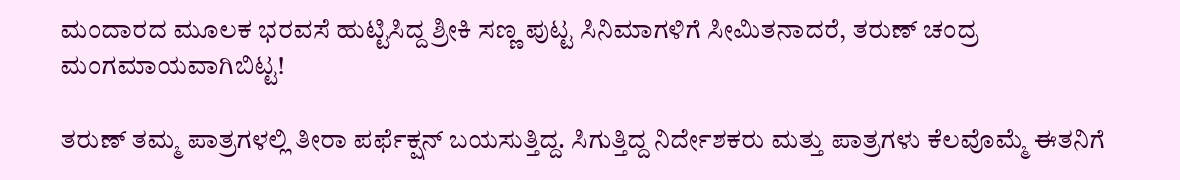ಮಂದಾರದ ಮೂಲಕ ಭರವಸೆ ಹುಟ್ಟಿಸಿದ್ದ ಶ್ರೀಕಿ ಸಣ್ಣ ಪುಟ್ಟ ಸಿನಿಮಾಗಳಿಗೆ ಸೀಮಿತನಾದರೆ, ತರುಣ್ ಚಂದ್ರ ಮಂಗಮಾಯವಾಗಿಬಿಟ್ಟ!

ತರುಣ್ ತಮ್ಮ ಪಾತ್ರಗಳಲ್ಲಿ ತೀರಾ ಪರ್ಫೆಕ್ಷನ್ ಬಯಸುತ್ತಿದ್ದ. ಸಿಗುತ್ತಿದ್ದ ನಿರ್ದೇಶಕರು ಮತ್ತು ಪಾತ್ರಗಳು ಕೆಲವೊಮ್ಮೆ ಈತನಿಗೆ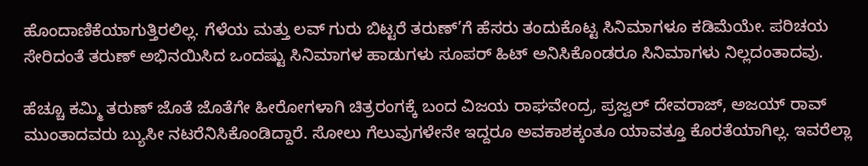ಹೊಂದಾಣಿಕೆಯಾಗುತ್ತಿರಲಿಲ್ಲ. ಗೆಳೆಯ ಮತ್ತು ಲವ್ ಗುರು ಬಿಟ್ಟರೆ ತರುಣ್’ಗೆ ಹೆಸರು ತಂದುಕೊಟ್ಟ ಸಿನಿಮಾಗಳೂ ಕಡಿಮೆಯೇ. ಪರಿಚಯ ಸೇರಿದಂತೆ ತರುಣ್ ಅಭಿನಯಿಸಿದ ಒಂದಷ್ಟು ಸಿನಿಮಾಗಳ ಹಾಡುಗಳು ಸೂಪರ್ ಹಿಟ್ ಅನಿಸಿಕೊಂಡರೂ ಸಿನಿಮಾಗಳು ನಿಲ್ಲದಂತಾದವು.

ಹೆಚ್ಚೂ ಕಮ್ಮಿ ತರುಣ್ ಜೊತೆ ಜೊತೆಗೇ ಹೀರೋಗಳಾಗಿ ಚಿತ್ರರಂಗಕ್ಕೆ ಬಂದ ವಿಜಯ ರಾಘವೇಂದ್ರ, ಪ್ರಜ್ವಲ್ ದೇವರಾಜ್, ಅಜಯ್ ರಾವ್ ಮುಂತಾದವರು ಬ್ಯುಸೀ ನಟರೆನಿಸಿಕೊಂಡಿದ್ದಾರೆ. ಸೋಲು ಗೆಲುವುಗಳೇನೇ ಇದ್ದರೂ ಅವಕಾಶಕ್ಕಂತೂ ಯಾವತ್ತೂ ಕೊರತೆಯಾಗಿಲ್ಲ. ಇವರೆಲ್ಲಾ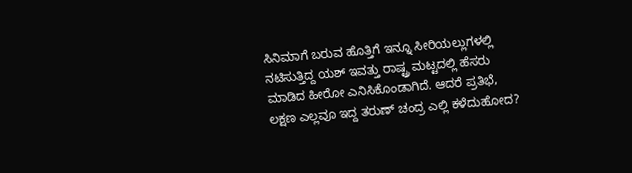ಸಿನಿಮಾಗೆ ಬರುವ ಹೊತ್ತಿಗೆ ಇನ್ನೂ ಸೀರಿಯಲ್ಲುಗಳಲ್ಲಿ ನಟಿಸುತ್ತಿದ್ದ ಯಶ್ ಇವತ್ತು ರಾಷ್ಟ್ರ ಮಟ್ಟದಲ್ಲಿ ಹೆಸರು ಮಾಡಿದ ಹೀರೋ ಎನಿಸಿಕೊಂಡಾಗಿದೆ. ಆದರೆ ಪ್ರತಿಭೆ, ಲಕ್ಷಣ ಎಲ್ಲವೂ ಇದ್ದ ತರುಣ್ ಚಂದ್ರ ಎಲ್ಲಿ ಕಳೆದುಹೋದ?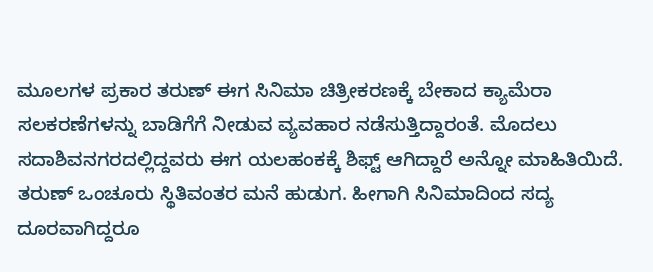ಮೂಲಗಳ ಪ್ರಕಾರ ತರುಣ್ ಈಗ ಸಿನಿಮಾ ಚಿತ್ರೀಕರಣಕ್ಕೆ ಬೇಕಾದ ಕ್ಯಾಮೆರಾ ಸಲಕರಣೆಗಳನ್ನು ಬಾಡಿಗೆಗೆ ನೀಡುವ ವ್ಯವಹಾರ ನಡೆಸುತ್ತಿದ್ದಾರಂತೆ. ಮೊದಲು ಸದಾಶಿವನಗರದಲ್ಲಿದ್ದವರು ಈಗ ಯಲಹಂಕಕ್ಕೆ ಶಿಫ್ಟ್ ಆಗಿದ್ದಾರೆ ಅನ್ನೋ ಮಾಹಿತಿಯಿದೆ. ತರುಣ್ ಒಂಚೂರು ಸ್ಥಿತಿವಂತರ ಮನೆ ಹುಡುಗ. ಹೀಗಾಗಿ ಸಿನಿಮಾದಿಂದ ಸದ್ಯ ದೂರವಾಗಿದ್ದರೂ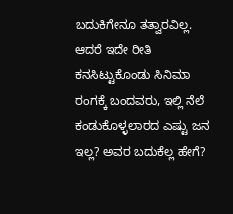ಬದುಕಿಗೇನೂ ತತ್ವಾರವಿಲ್ಲ. ಆದರೆ ಇದೇ ರೀತಿ ಕನಸಿಟ್ಟುಕೊಂಡು ಸಿನಿಮಾ ರಂಗಕ್ಕೆ ಬಂದವರು, ಇಲ್ಲಿ ನೆಲೆ ಕಂಡುಕೊಳ್ಳಲಾರದ ಎಷ್ಟು ಜನ ಇಲ್ಲ? ಅವರ ಬದುಕೆಲ್ಲ ಹೇಗೆ?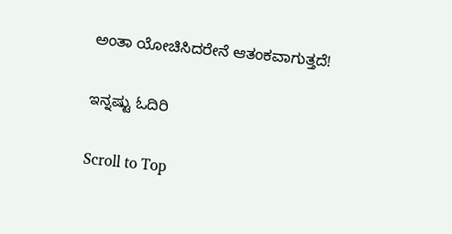ಅಂತಾ ಯೋಚಿಸಿದರೇನೆ ಆತಂಕವಾಗುತ್ತದೆ!

ಇನ್ನಷ್ಟು ಓದಿರಿ

Scroll to Top